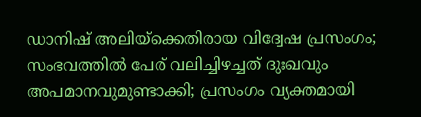ഡാനിഷ് അലിയ്‌ക്കെതിരായ വിദ്വേഷ പ്രസംഗം; സംഭവത്തില്‍ പേര് വലിച്ചിഴച്ചത് ദുഃഖവും അപമാനവുമുണ്ടാക്കി; പ്രസംഗം വ്യക്തമായി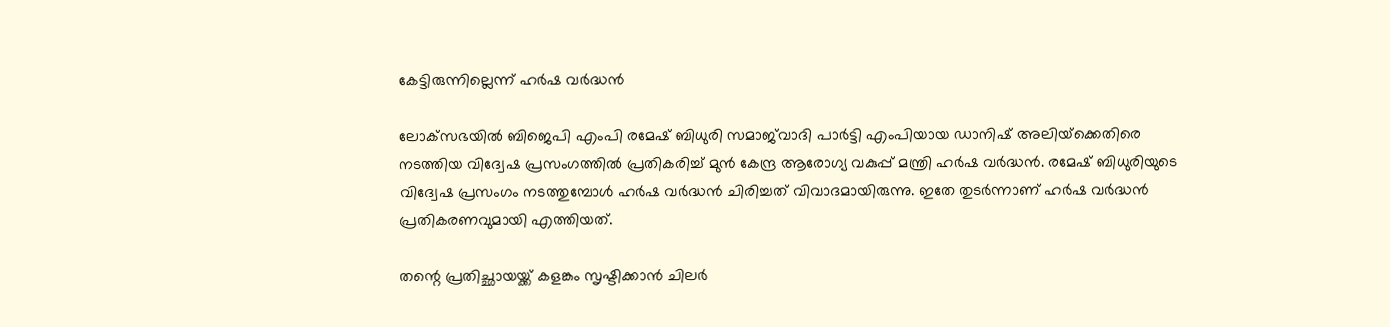കേട്ടിരുന്നില്ലെന്ന് ഹര്‍ഷ വര്‍ദ്ധന്‍

ലോക്‌സഭയില്‍ ബിജെപി എംപി രമേഷ് ബിധുരി സമാജ്‌വാദി പാര്‍ട്ടി എംപിയായ ഡാനിഷ് അലിയ്‌ക്കെതിരെ നടത്തിയ വിദ്വേഷ പ്രസംഗത്തില്‍ പ്രതികരിച്ച് മുന്‍ കേന്ദ്ര ആരോഗ്യ വകുപ്പ് മന്ത്രി ഹര്‍ഷ വര്‍ദ്ധന്‍. രമേഷ് ബിധുരിയുടെ വിദ്വേഷ പ്രസംഗം നടത്തുമ്പോള്‍ ഹര്‍ഷ വര്‍ദ്ധന്‍ ചിരിച്ചത് വിവാദമായിരുന്നു. ഇതേ തുടര്‍ന്നാണ് ഹര്‍ഷ വര്‍ദ്ധന്‍ പ്രതികരണവുമായി എത്തിയത്.

തന്റെ പ്രതിച്ഛായയ്ക്ക് കളങ്കം സൃഷ്ടിക്കാന്‍ ചിലര്‍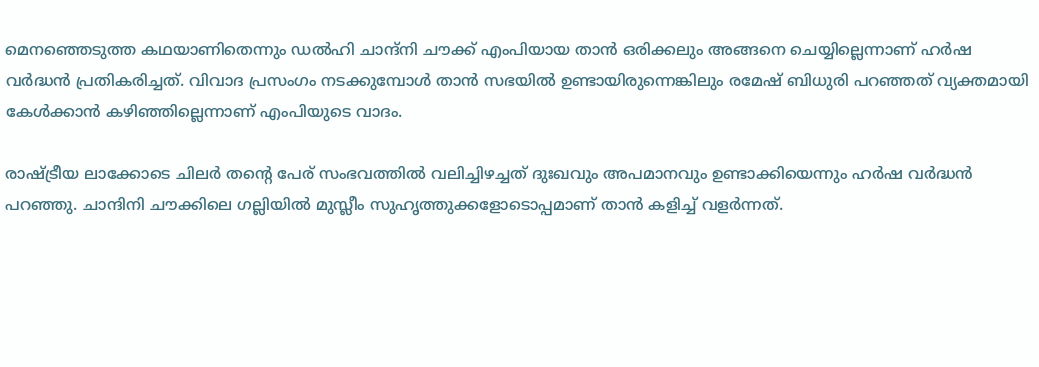മെനഞ്ഞെടുത്ത കഥയാണിതെന്നും ഡല്‍ഹി ചാന്ദ്‌നി ചൗക്ക് എംപിയായ താന്‍ ഒരിക്കലും അങ്ങനെ ചെയ്യില്ലെന്നാണ് ഹര്‍ഷ വര്‍ദ്ധന്‍ പ്രതികരിച്ചത്. വിവാദ പ്രസംഗം നടക്കുമ്പോള്‍ താന്‍ സഭയില്‍ ഉണ്ടായിരുന്നെങ്കിലും രമേഷ് ബിധുരി പറഞ്ഞത് വ്യക്തമായി കേള്‍ക്കാന്‍ കഴിഞ്ഞില്ലെന്നാണ് എംപിയുടെ വാദം.

രാഷ്ട്രീയ ലാക്കോടെ ചിലര്‍ തന്റെ പേര് സംഭവത്തില്‍ വലിച്ചിഴച്ചത് ദുഃഖവും അപമാനവും ഉണ്ടാക്കിയെന്നും ഹര്‍ഷ വര്‍ദ്ധന്‍ പറഞ്ഞു. ചാന്ദിനി ചൗക്കിലെ ഗല്ലിയില്‍ മുസ്ലീം സുഹൃത്തുക്കളോടൊപ്പമാണ് താന്‍ കളിച്ച് വളര്‍ന്നത്.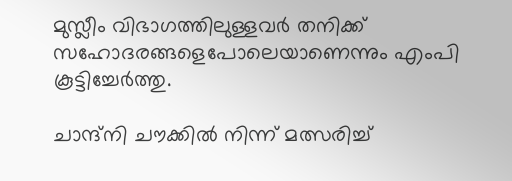മുസ്ലീം വിഭാഗത്തിലുള്ളവര്‍ തനിക്ക് സഹോദരങ്ങളെപോലെയാണെന്നും എംപി കൂട്ടിച്ചേര്‍ത്തു.

ചാന്ദ്‌നി ചൗക്കില്‍ നിന്ന് മത്സരിച്ച്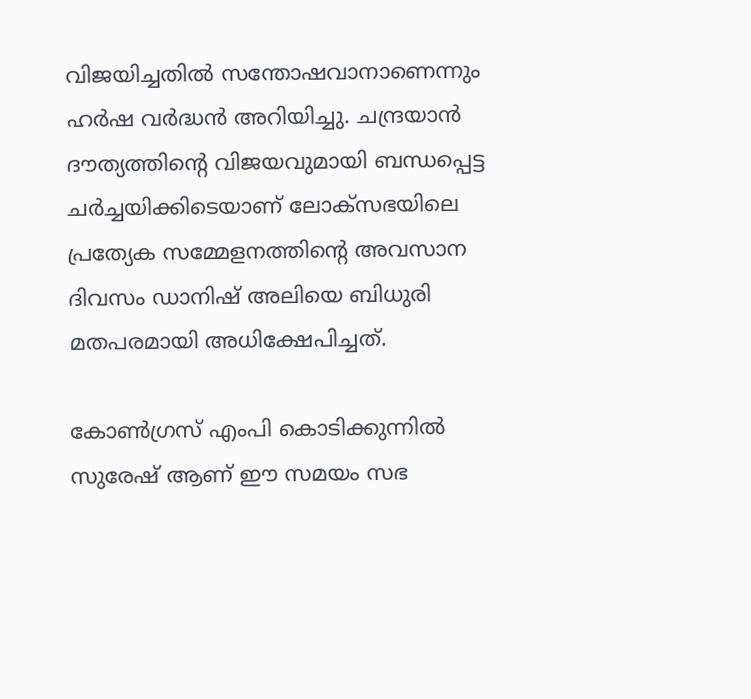വിജയിച്ചതില്‍ സന്തോഷവാനാണെന്നും ഹര്‍ഷ വര്‍ദ്ധന്‍ അറിയിച്ചു. ചന്ദ്രയാന്‍ ദൗത്യത്തിന്റെ വിജയവുമായി ബന്ധപ്പെട്ട ചര്‍ച്ചയിക്കിടെയാണ് ലോക്‌സഭയിലെ പ്രത്യേക സമ്മേളനത്തിന്റെ അവസാന ദിവസം ഡാനിഷ് അലിയെ ബിധുരി മതപരമായി അധിക്ഷേപിച്ചത്.

കോണ്‍ഗ്രസ് എംപി കൊടിക്കുന്നില്‍ സുരേഷ് ആണ് ഈ സമയം സഭ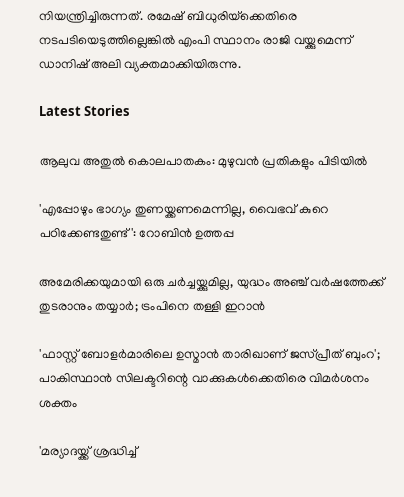നിയന്ത്രിച്ചിരുന്നത്. രമേഷ് ബിധുരിയ്‌ക്കെതിരെ നടപടിയെടുത്തില്ലെങ്കില്‍ എംപി സ്ഥാനം രാജി വയ്ക്കുമെന്ന് ഡാനിഷ് അലി വ്യക്തമാക്കിയിരുന്നു.

Latest Stories

ആലുവ അതുൽ കൊലപാതകം: മുഴുവൻ പ്രതികളും പിടിയിൽ

'എപ്പോഴും ഭാഗ്യം തുണയ്ക്കണമെന്നില്ല, വൈഭവ് കുറെ പഠിക്കേണ്ടതുണ്ട്': റോബിൻ ഉത്തപ്പ

അമേരിക്കയുമായി ഒരു ചർച്ചയ്ക്കുമില്ല, യുദ്ധം അഞ്ച് വർഷത്തേക്ക് തുടരാനും തയ്യാർ; ട്രംപിനെ തള്ളി ഇറാൻ

'ഫാസ്റ്റ് ബോളർമാരിലെ ഉസ്മാൻ താരിഖാണ് ജസ്പ്രീത് ബുംറ'; പാകിസ്ഥാൻ സിലക്ടറിന്റെ വാക്കുകൾക്കെതിരെ വിമർശനം ശക്തം

'മര്യാദയ്ക്ക് ശ്രദ്ധിച്ച്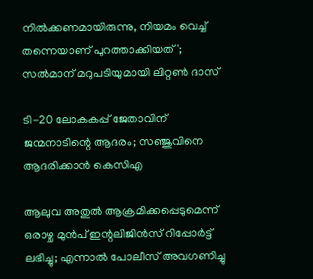നിൽക്കണമായിരുന്നു, നിയമം വെച്ച് തന്നെയാണ് പുറത്താക്കിയത്'; സൽമാന് മറുപടിയുമായി ലിറ്റൺ ദാസ്

ടി-20 ലോകകപ്പ് ജേതാവിന് ജന്മനാടിന്റെ ആദരം; സഞ്ജുവിനെ ആദരിക്കാൻ കെസിഎ

ആലുവ അതുൽ ആക്രമിക്കപ്പെടുമെന്ന് ഒരാഴ്ച മുൻപ് ഇന്റലിജിൻസ് റിപ്പോർട്ട് ലഭിച്ചു; എന്നാൽ പോലീസ് അവഗണിച്ചു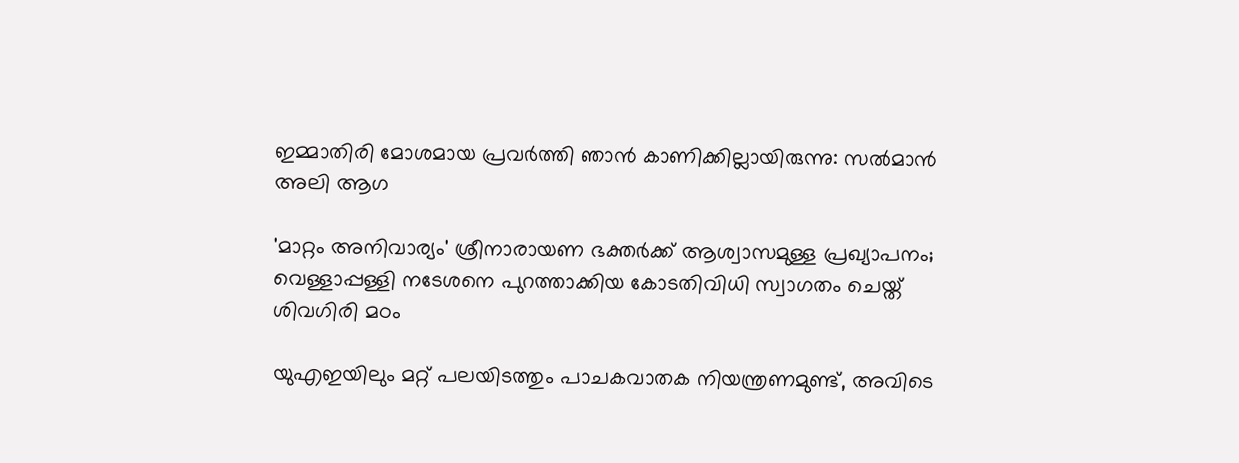ഇമ്മാതിരി മോശമായ പ്രവർത്തി ഞാൻ കാണിക്കില്ലായിരുന്നു: സല്‍മാന്‍ അലി ആഗ

'മാറ്റം അനിവാര്യം' ശ്രീനാരായണ ഭക്തര്‍ക്ക് ആശ്വാസമുള്ള പ്രഖ്യാപനം; വെള്ളാപ്പള്ളി നടേശനെ പുറത്താക്കിയ കോടതിവിധി സ്വാഗതം ചെയ്ത് ശിവഗിരി മഠം

യുഎഇയിലും മറ്റ് പലയിടത്തും പാചകവാതക നിയന്ത്രണമുണ്ട്, അവിടെ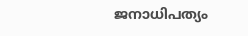ജനാധിപത്യം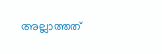അല്ലാത്തത്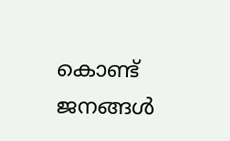കൊണ്ട് ജനങ്ങൾ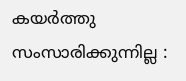കയർത്തു സംസാരിക്കുന്നില്ല :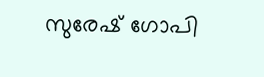സുരേഷ് ഗോപി